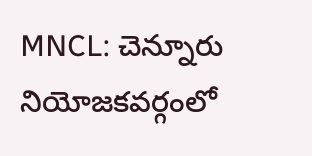MNCL: చెన్నూరు నియోజకవర్గంలో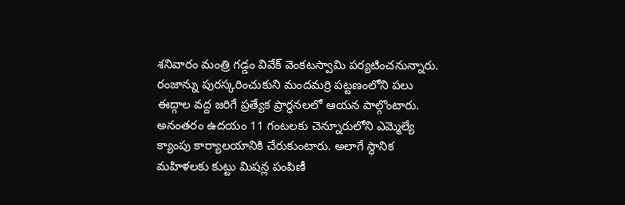శనివారం మంత్రి గడ్డం వివేక్ వెంకటస్వామి పర్యటించనున్నారు. రంజాన్ను పురస్కరించుకుని మందమర్రి పట్టణంలోని పలు ఈద్గాల వద్ద జరిగే ప్రత్యేక ప్రార్థనలలో ఆయన పాల్గొంటారు. అనంతరం ఉదయం 11 గంటలకు చెన్నూరులోని ఎమ్మెల్యే క్యాంపు కార్యాలయానికి చేరుకుంటారు. అలాగే స్థానిక మహిళలకు కుట్టు మిషన్ల పంపిణీ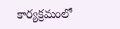కార్యక్రమంలో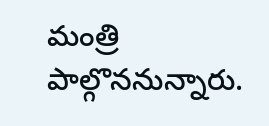మంత్రి పాల్గొననున్నారు.